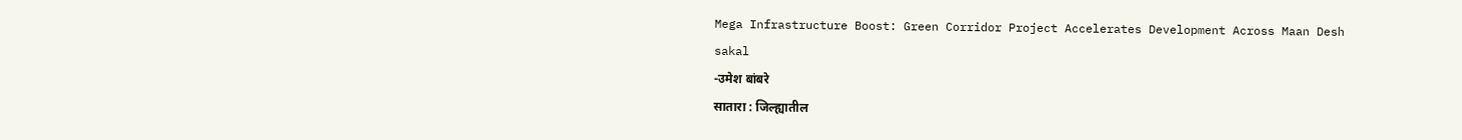Mega Infrastructure Boost: Green Corridor Project Accelerates Development Across Maan Desh
sakal
-उमेश बांबरे
सातारा : जिल्ह्यातील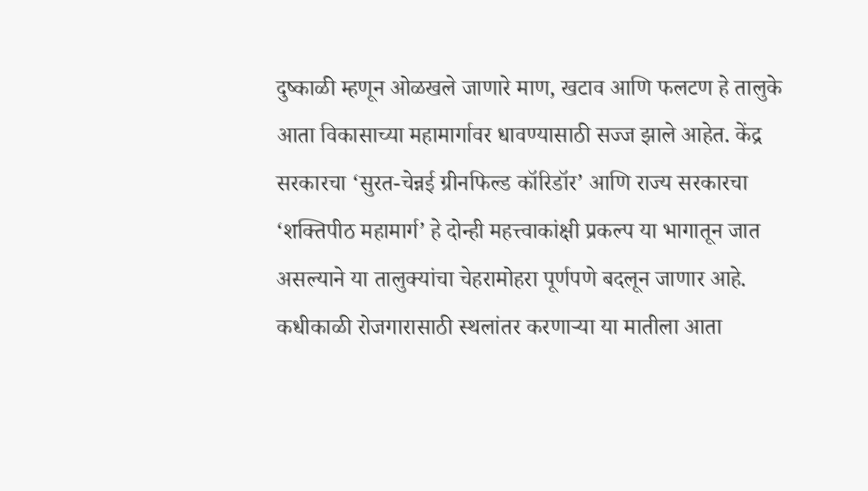दुष्काळी म्हणून ओळखले जाणारे माण, खटाव आणि फलटण हे तालुके आता विकासाच्या महामार्गावर धावण्यासाठी सज्ज झाले आहेत. केंद्र सरकारचा ‘सुरत-चेन्नई ग्रीनफिल्ड कॉरिडॉर’ आणि राज्य सरकारचा ‘शक्तिपीठ महामार्ग’ हे दोन्ही महत्त्वाकांक्षी प्रकल्प या भागातून जात असल्याने या तालुक्यांचा चेहरामोहरा पूर्णपणे बदलून जाणार आहे. कधीकाळी रोजगारासाठी स्थलांतर करणाऱ्या या मातीला आता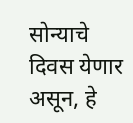सोन्याचे दिवस येणार असून, हे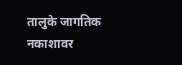तालुके जागतिक नकाशावर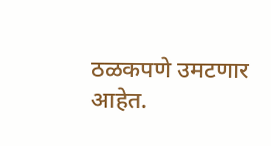ठळकपणे उमटणार आहेत.